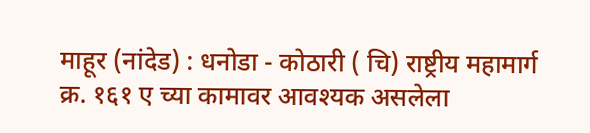माहूर (नांदेड) : धनोडा - कोठारी ( चि) राष्ट्रीय महामार्ग क्र. १६१ ए च्या कामावर आवश्यक असलेला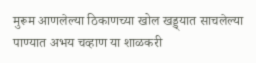मुरूम आणलेल्या ठिकाणच्या खोल खड्ड्यात साचलेल्या पाण्यात अभय चव्हाण या शाळकरी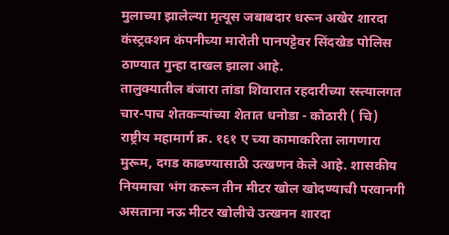मुलाच्या झालेल्या मृत्यूस जबाबदार धरून अखेर शारदा कंस्ट्रक्शन कंपनीच्या मारोती पानपट्टेवर सिंदखेड पोलिस ठाण्यात गुन्हा दाखल झाला आहे.
तालुक्यातील बंजारा तांडा शिवारात रहदारीच्या रस्त्यालगत चार-पाच शेतकऱ्यांच्या शेतात धनोडा - कोठारी ( चि) राष्ट्रीय महामार्ग क्र. १६१ ए च्या कामाकरिता लागणारा मुरूम, दगड काढण्यासाठी उत्खणन केले आहे. शासकीय नियमाचा भंग करून तीन मीटर खोल खोदण्याची परवानगी असताना नऊ मीटर खोलीचे उत्खनन शारदा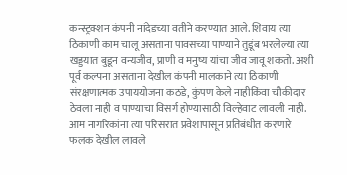कन्स्ट्रक्शन कंपनी नांदेडच्या वतीने करण्यात आले. शिवाय त्या ठिकाणी काम चालू असताना पावसच्या पाण्याने तुडूंब भरलेल्या त्या खड्डयात बुडून वन्यजीव, प्राणी व मनुष्य यांचा जीव जावू शकतो. अशी पूर्व कल्पना असताना देखील कंपनी मालकाने त्या ठिकाणी संरक्षणात्मक उपाययोजना कठडे, कुंपण केले नाहीकिंवा चौकीदार ठेवला नाही व पाण्याचा विसर्ग होण्यासाठी विल्हेवाट लावली नाही. आम नागरिकांना त्या परिसरात प्रवेशापासून प्रतिबंधीत करणारे फलक देखील लावले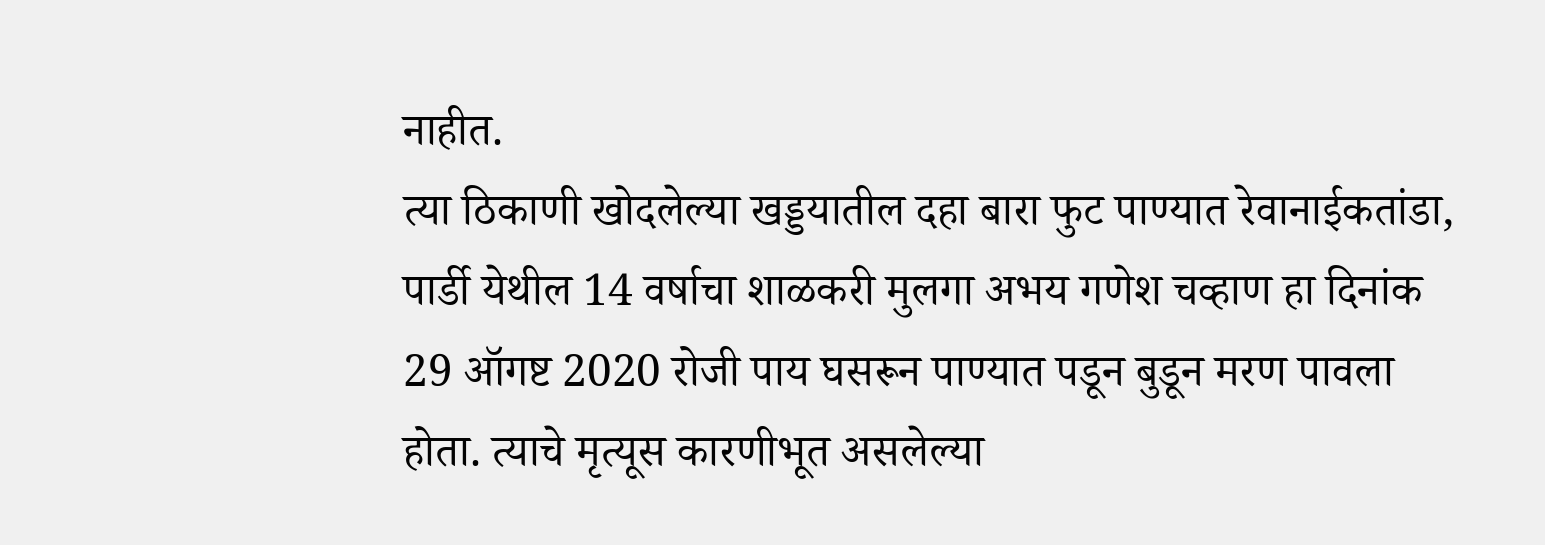नाहीत.
त्या ठिकाणी खोदलेल्या खड्डयातील दहा बारा फुट पाण्यात रेवानाईकतांडा, पार्डी येथील 14 वर्षाचा शाळकरी मुलगा अभय गणेश चव्हाण हा दिनांक 29 ऑगष्ट 2020 रोजी पाय घसरून पाण्यात पडून बुडून मरण पावला होता. त्याचे मृत्यूस कारणीभूत असलेल्या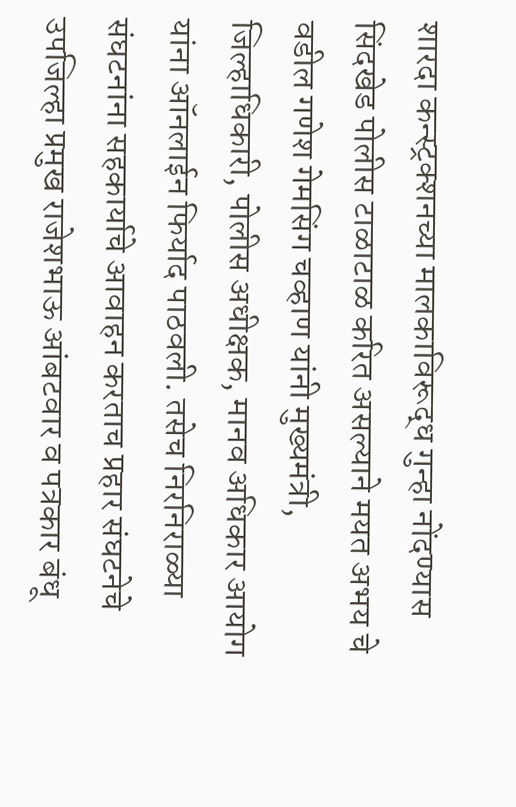शारदा कन्स्ट्रक्शनच्या मालकाविरूद्ध गुन्हा नोंदण्यास सिंदखेड पोलीस टाळाटाळ करित असल्याने मयत अभय चे वडील गणेश गेमसिंग चव्हाण यांनी मुख्यमंत्री, जिल्हाधिकारी, पोलीस अधीक्षक, मानव अधिकार आयोग यांना ऑनलाईन फिर्याद पाठवली. तसेच निरनिराळ्या संघटनांना सहकार्याचे आवाहन करताच प्रहार संघटनेचे उपजिल्हा प्रमुख राजेशभाऊ आंबटवार व पत्रकार बंधू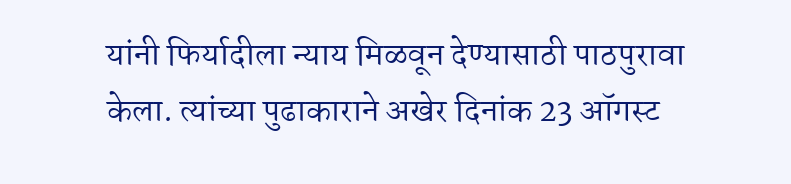यांनी फिर्यादीला न्याय मिळवून देण्यासाठी पाठपुरावा केला. त्यांच्या पुढाकाराने अखेर दिनांक 23 ऑगस्ट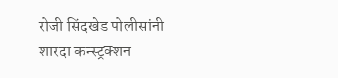रोजी सिंदखेड पोलीसांनी शारदा कन्स्ट्रक्शन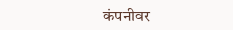कंपनीवर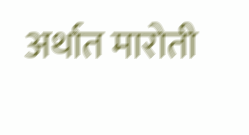अर्थात मारोती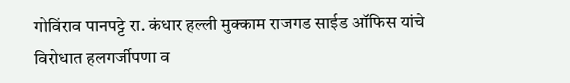गोविंराव पानपट्टे रा. कंधार हल्ली मुक्काम राजगड साईड ऑफिस यांचे विरोधात हलगर्जीपणा व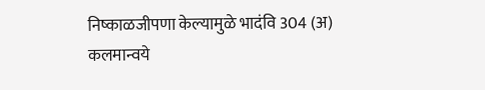निष्काळजीपणा केल्यामुळे भादंवि 304 (अ) कलमान्वये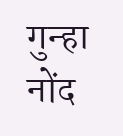गुन्हा नोंद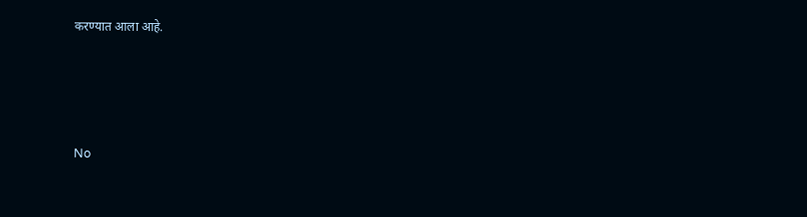करण्यात आला आहे.




No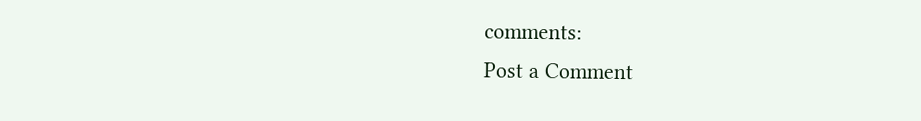comments:
Post a Comment